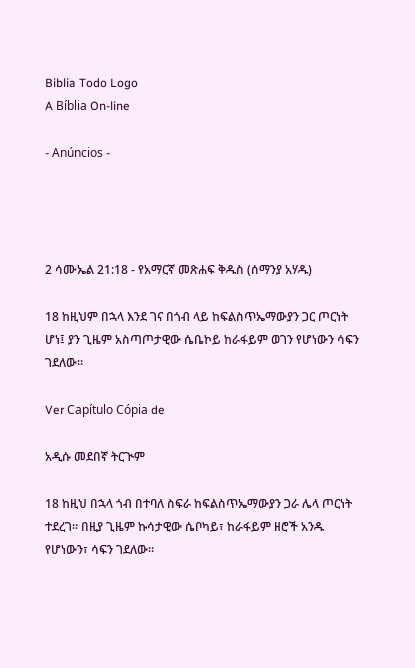Biblia Todo Logo
A Bíblia On-line

- Anúncios -




2 ሳሙኤል 21:18 - የአማርኛ መጽሐፍ ቅዱስ (ሰማንያ አሃዱ)

18 ከዚህም በኋላ እንደ ገና በጎብ ላይ ከፍልስጥኤማውያን ጋር ጦርነት ሆነ፤ ያን ጊዜም አስጣጦታዊው ሴቤኮይ ከራፋይም ወገን የሆነውን ሳፍን ገደለው።

Ver Capítulo Cópia de

አዲሱ መደበኛ ትርጒም

18 ከዚህ በኋላ ጎብ በተባለ ስፍራ ከፍልስጥኤማውያን ጋራ ሌላ ጦርነት ተደረገ። በዚያ ጊዜም ኩሳታዊው ሴቦካይ፣ ከራፋይም ዘሮች አንዱ የሆነውን፣ ሳፍን ገደለው።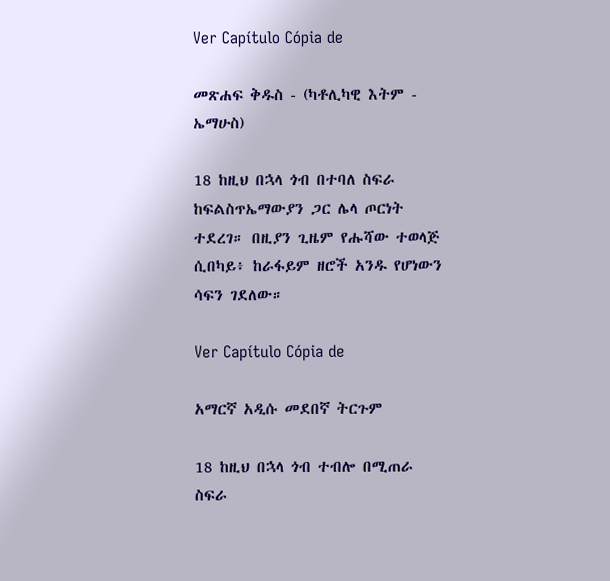Ver Capítulo Cópia de

መጽሐፍ ቅዱስ - (ካቶሊካዊ እትም - ኤማሁስ)

18 ከዚህ በኋላ ጎብ በተባለ ስፍራ ከፍልስጥኤማውያን ጋር ሌላ ጦርነት ተደረገ። በዚያን ጊዜም የሑሻው ተወላጅ ሲበካይ፥ ከራፋይም ዘሮች አንዱ የሆነውን ሳፍን ገደለው።

Ver Capítulo Cópia de

አማርኛ አዲሱ መደበኛ ትርጉም

18 ከዚህ በኋላ ጎብ ተብሎ በሚጠራ ስፍራ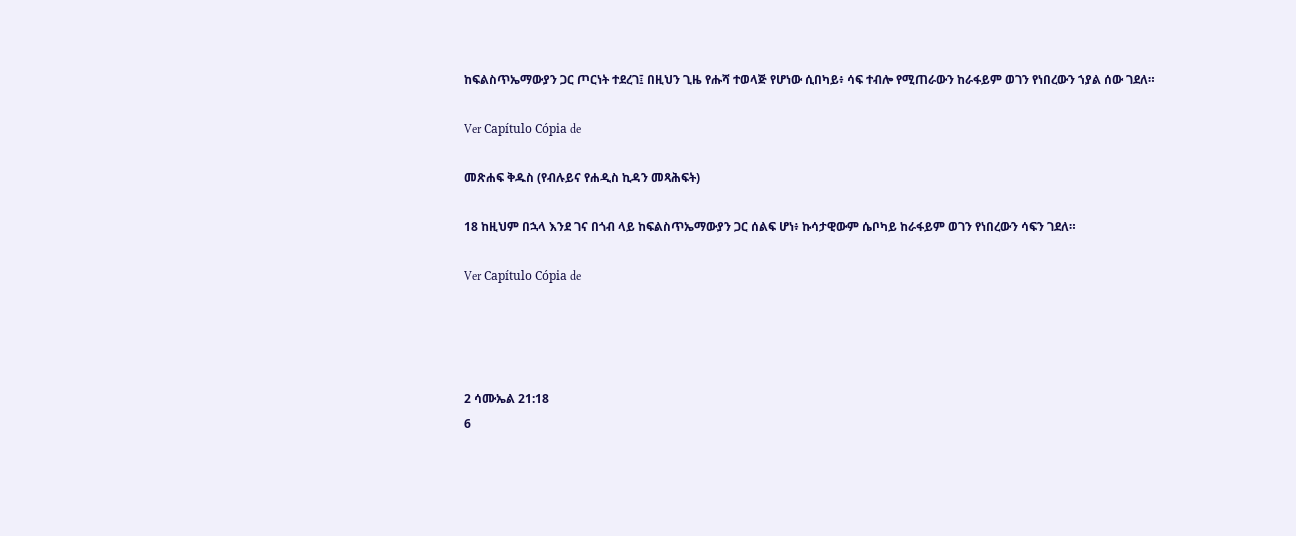ከፍልስጥኤማውያን ጋር ጦርነት ተደረገ፤ በዚህን ጊዜ የሑሻ ተወላጅ የሆነው ሲበካይ፥ ሳፍ ተብሎ የሚጠራውን ከራፋይም ወገን የነበረውን ኀያል ሰው ገደለ።

Ver Capítulo Cópia de

መጽሐፍ ቅዱስ (የብሉይና የሐዲስ ኪዳን መጻሕፍት)

18 ከዚህም በኋላ እንደ ገና በጎብ ላይ ከፍልስጥኤማውያን ጋር ሰልፍ ሆነ፥ ኩሳታዊውም ሴቦካይ ከራፋይም ወገን የነበረውን ሳፍን ገደለ።

Ver Capítulo Cópia de




2 ሳሙኤል 21:18
6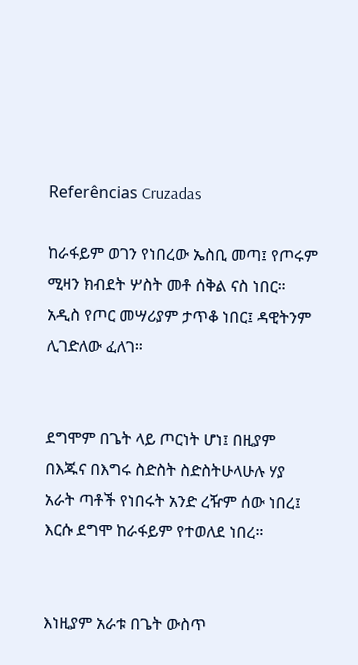Referências Cruzadas

ከራፋይም ወገን የነበረው ኤስቢ መጣ፤ የጦሩም ሚዛን ክብደት ሦስት መቶ ሰቅል ናስ ነበር። አዲስ የጦር መሣሪያም ታጥቆ ነበር፤ ዳዊትንም ሊገድለው ፈለገ።


ደግሞም በጌት ላይ ጦርነት ሆነ፤ በዚያም በእጁና በእግሩ ስድስት ስድስትሁላሁሉ ሃያ አራት ጣቶች የነበሩት አንድ ረዥም ሰው ነበረ፤ እርሱ ደግሞ ከራፋይም የተወለደ ነበረ።


እነዚያም አራቱ በጌት ውስጥ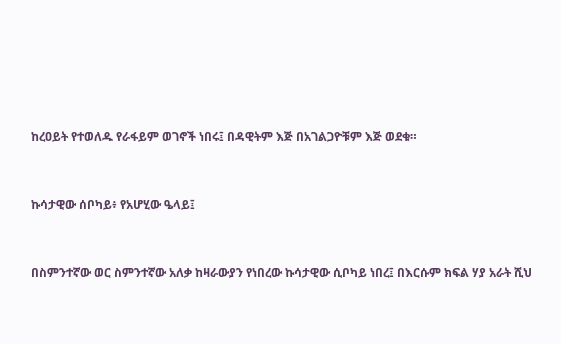ከረዐይት የተወለዱ የራፋይም ወገኖች ነበሩ፤ በዳዊትም እጅ በአገልጋዮቹም እጅ ወደቁ።


ኩሳታዊው ሰቦካይ፥ የአሆሂው ዔላይ፤


በስምንተኛው ወር ስምንተኛው አለቃ ከዛራውያን የነበረው ኩሳታዊው ሲቦካይ ነበረ፤ በእርሱም ክፍል ሃያ አራት ሺህ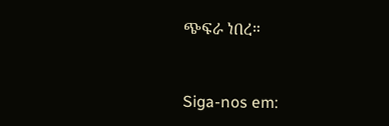ጭፍራ ነበረ።


Siga-nos em: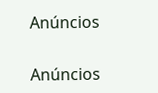Anúncios


Anúncios